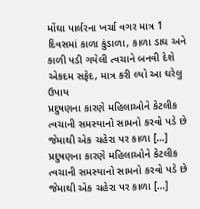મોંઘા પાર્લરના ખર્ચા વગર માત્ર 1 દિવસમાં કાળા કુંડાળા, કાળા ડાઘ અને કાળી પડી ગયેલી ત્વચાને બનવી દેશે એકદમ સફેદ, માત્ર કરી લ્યો આ ઘરેલુ ઉપાય
પ્રદુષણના કારણે મહિલાઓને કેટલીક ત્વચાની સમસ્યાનો સામનો કરવો પડે છે જેમાથી એક ચહેરા પર કાળા […]
પ્રદુષણના કારણે મહિલાઓને કેટલીક ત્વચાની સમસ્યાનો સામનો કરવો પડે છે જેમાથી એક ચહેરા પર કાળા […]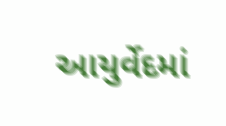આયુર્વેદમાં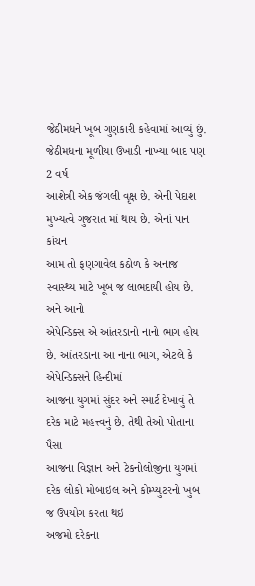જેઠીમધને ખૂબ ગુણકારી કહેવામાં આવ્યું છું. જેઠીમધના મૂળીયા ઉખાડી નાખ્યા બાદ પણ 2 વર્ષ
આશેત્રી એક જંગલી વૃક્ષ છે. એની પેદાશ મુખ્યત્વે ગુજરાત માં થાય છે. એનાં પાન કાંચન
આમ તો ફણગાવેલ કઠોળ કે અનાજ સ્વાસ્થ્ય માટે ખૂબ જ લાભદાયી હોય છે. અને આનો
એપેન્ડિક્સ એ આંતરડાનો નાનો ભાગ હોય છે. આંતરડાના આ નાના ભાગ, એટલે કે એપેન્ડિક્સને હિન્દીમાં
આજના યુગમાં સુંદર અને સ્માર્ટ દેખાવું તે દરેક માટે મહત્ત્વનું છે. તેથી તેઓ પોતાના પૈસા
આજના વિજ્ઞાન અને ટેકનોલોજીના યુગમાં દરેક લોકો મોબાઇલ અને કોમ્પ્યુટરનો ખુબ જ ઉપયોગ કરતા થઇ
અજમો દરેકના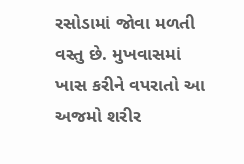રસોડામાં જોવા મળતી વસ્તુ છે. મુખવાસમાં ખાસ કરીને વપરાતો આ અજમો શરીર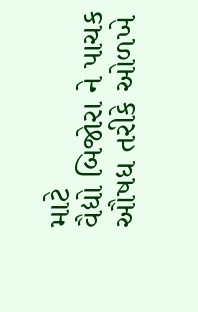માટે
વૈદ્યો બિજોરા ને પાચક ઔષધ તરીકે ઓળખે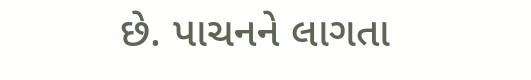છે. પાચનને લાગતા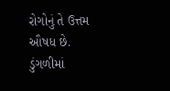રોગોનું તે ઉત્તમ ઔષધ છે.
ડુંગળીમાં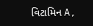વિટામિન A,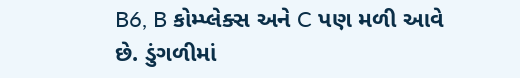B6, B કોમ્પ્લેક્સ અને C પણ મળી આવે છે. ડુંગળીમાં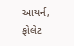આયર્ન, ફોલેટ